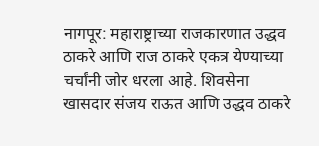नागपूर: महाराष्ट्राच्या राजकारणात उद्धव ठाकरे आणि राज ठाकरे एकत्र येण्याच्या चर्चांनी जोर धरला आहे. शिवसेना खासदार संजय राऊत आणि उद्धव ठाकरे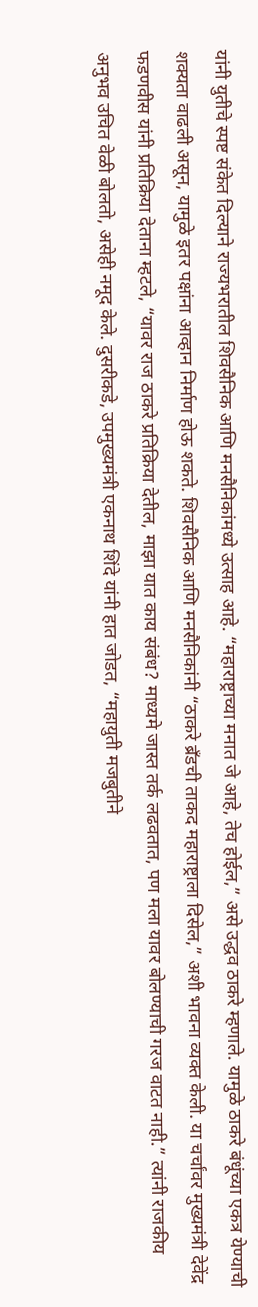यांनी युतीचे स्पष्ट संकेत दिल्याने राज्यभरातील शिवसैनिक आणि मनसैनिकांमध्ये उत्साह आहे. “महाराष्ट्राच्या मनात जे आहे, तेच होईल,” असे उद्धव ठाकरे म्हणाले. यामुळे ठाकरे बंधूंच्या एकत्र येण्याची शक्यता वाढली असून, यामुळे इतर पक्षांना आव्हान निर्माण होऊ शकते. शिवसैनिक आणि मनसैनिकांनी “ठाकरे ब्रँडची ताकद महाराष्ट्राला दिसेल,” अशी भावना व्यक्त केली. या चर्चांवर मुख्यमंत्री देवेंद्र फडणवीस यांनी प्रतिक्रिया देताना म्हटले, “यावर राज ठाकरे प्रतिक्रिया देतील, माझा यात काय संबंध? माध्यमे जास्त तर्क लढवतात, पण मला यावर बोलण्याची गरज वाटत नाही.” त्यांनी राजकीय अनुभव उचित वेळी बोलतो, असेही नमूद केले. दुसरीकडे, उपमुख्यमंत्री एकनाथ शिंदे यांनी हात जोडत, “महायुती मजबुतीने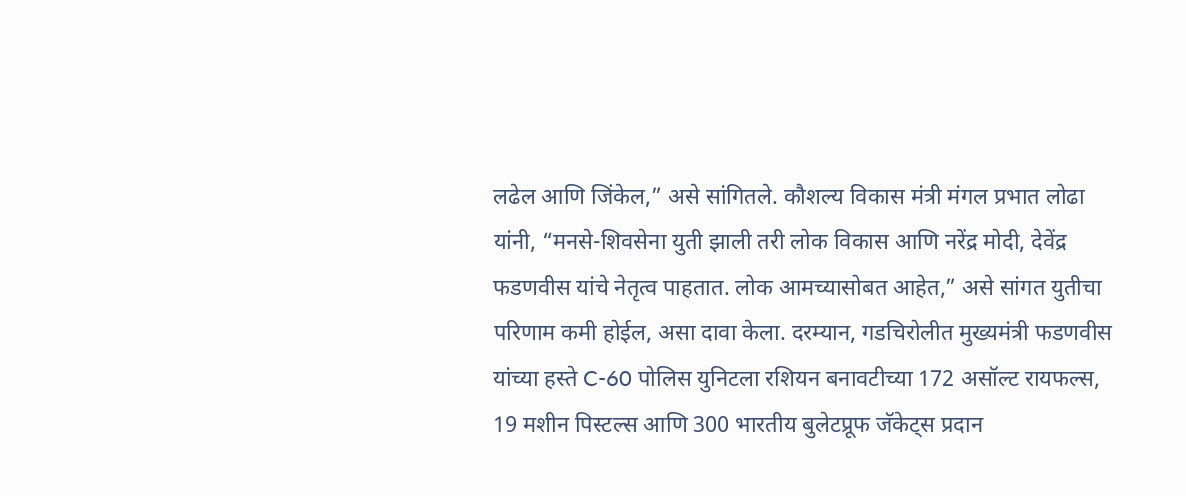लढेल आणि जिंकेल,” असे सांगितले. कौशल्य विकास मंत्री मंगल प्रभात लोढा यांनी, “मनसे-शिवसेना युती झाली तरी लोक विकास आणि नरेंद्र मोदी, देवेंद्र फडणवीस यांचे नेतृत्व पाहतात. लोक आमच्यासोबत आहेत,” असे सांगत युतीचा परिणाम कमी होईल, असा दावा केला. दरम्यान, गडचिरोलीत मुख्यमंत्री फडणवीस यांच्या हस्ते C-60 पोलिस युनिटला रशियन बनावटीच्या 172 असॉल्ट रायफल्स, 19 मशीन पिस्टल्स आणि 300 भारतीय बुलेटप्रूफ जॅकेट्स प्रदान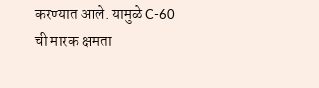करण्यात आले. यामुळे C-60 ची मारक क्षमता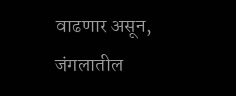वाढणार असून, जंगलातील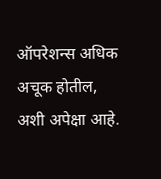ऑपरेशन्स अधिक अचूक होतील, अशी अपेक्षा आहे.